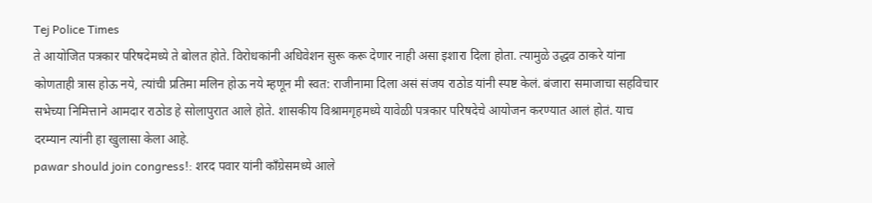Tej Police Times
ते आयोजित पत्रकार परिषदेमध्ये ते बोलत होते. विरोधकांनी अधिवेशन सुरू करू देणार नाही असा इशारा दिला होता. त्यामुळे उद्धव ठाकरे यांना कोणताही त्रास होऊ नये, त्यांची प्रतिमा मलिन होऊ नये म्हणून मी स्वत: राजीनामा दिला असं संजय राठोड यांनी स्पष्ट केलं. बंजारा समाजाचा सहविचार सभेच्या निमित्ताने आमदार राठोड हे सोलापुरात आले होते. शासकीय विश्रामगृहमध्ये यावेळी पत्रकार परिषदेचे आयोजन करण्यात आलं होतं. याच दरम्यान त्यांनी हा खुलासा केला आहे.
pawar should join congress!: शरद पवार यांनी काँग्रेसमध्ये आले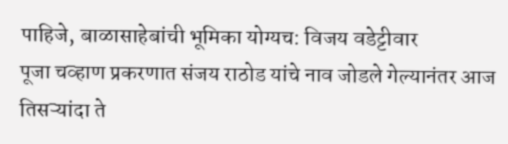पाहिजे, बाळासाहेबांची भूमिका योग्यच: विजय वडेट्टीवार
पूजा चव्हाण प्रकरणात संजय राठोड यांचे नाव जोडले गेल्यानंतर आज तिसऱ्यांदा ते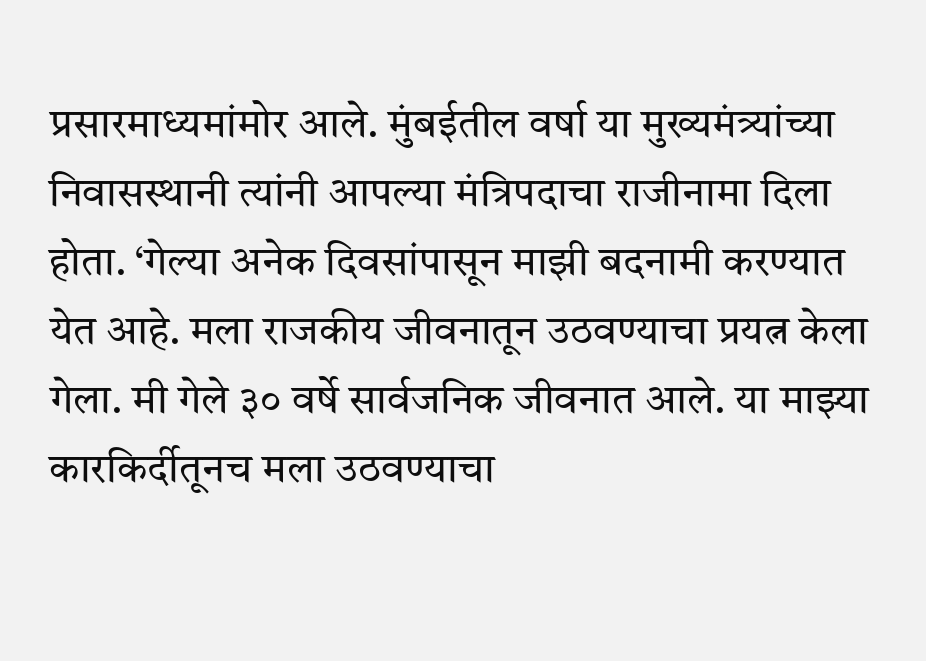प्रसारमाध्यमांमोर आले. मुंबईतील वर्षा या मुख्यमंत्र्यांच्या निवासस्थानी त्यांनी आपल्या मंत्रिपदाचा राजीनामा दिला होता. ‘गेल्या अनेक दिवसांपासून माझी बदनामी करण्यात येत आहे. मला राजकीय जीवनातून उठवण्याचा प्रयत्न केला गेला. मी गेले ३० वर्षे सार्वजनिक जीवनात आले. या माझ्या कारकिर्दीतूनच मला उठवण्याचा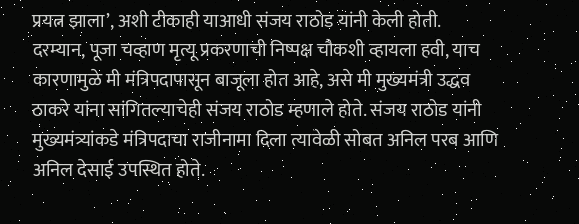प्रयत्न झाला’, अशी टीकाही याआधी संजय राठोड यांनी केली होती.
दरम्यान, पूजा चव्हाण मृत्यू प्रकरणाची निष्पक्ष चौकशी व्हायला हवी, याच कारणामुळे मी मंत्रिपदापासून बाजूला होत आहे, असे मी मुख्यमंत्री उद्धव ठाकरे यांना सांगितल्याचेही संजय राठोड म्हणाले होते. संजय राठोड यांनी मुख्यमंत्र्यांकडे मंत्रिपदाचा राजीनामा दिला त्यावेळी सोबत अनिल परब आणि अनिल देसाई उपस्थित होते.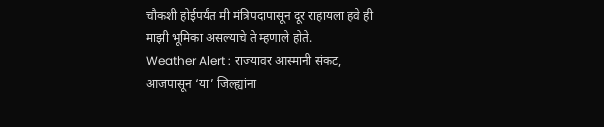चौकशी होईपर्यंत मी मंत्रिपदापासून दूर राहायला हवे ही माझी भूमिका असल्याचे ते म्हणाले होते.
Weather Alert : राज्यावर आस्मानी संकट, आजपासून ‘या’ जिल्ह्यांना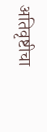अतिवृष्टीचा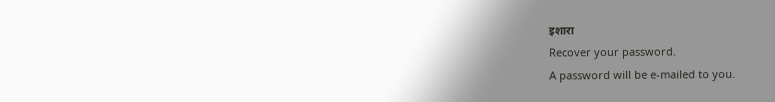इशारा
Recover your password.
A password will be e-mailed to you.